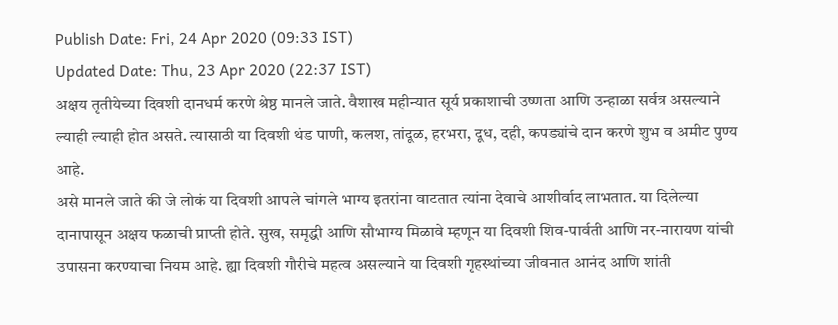Publish Date: Fri, 24 Apr 2020 (09:33 IST)
Updated Date: Thu, 23 Apr 2020 (22:37 IST)
अक्षय तृतीयेच्या दिवशी दानधर्म करणे श्रेष्ठ मानले जाते. वैशाख महीन्यात सूर्य प्रकाशाची उष्णता आणि उन्हाळा सर्वत्र असल्याने ल्याही ल्याही होत असते. त्यासाठी या दिवशी थंड पाणी, कलश, तांदूळ, हरभरा, दूध, दही, कपड्यांचे दान करणे शुभ व अमीट पुण्य आहे.
असे मानले जाते की जे लोकं या दिवशी आपले चांगले भाग्य इतरांना वाटतात त्यांना देवाचे आशीर्वाद लाभतात. या दिलेल्या दानापासून अक्षय फळाची प्राप्ती होते. सुख, समृद्धी आणि सौभाग्य मिळावे म्हणून या दिवशी शिव-पार्वती आणि नर-नारायण यांची उपासना करण्याचा नियम आहे. ह्या दिवशी गौरीचे महत्व असल्याने या दिवशी गृहस्थांच्या जीवनात आनंद आणि शांती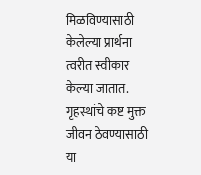मिळविण्यासाठी केलेल्या प्रार्थना त्वरीत स्वीकार केल्या जातात. गृहस्थांचे कष्ट मुक्त जीवन ठेवण्यासाठी या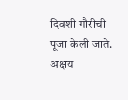दिवशी गौरीची पूजा केली जाते. अक्षय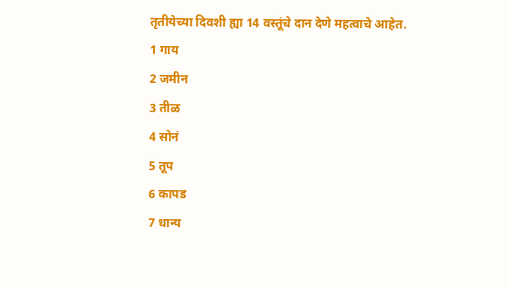तृतीयेच्या दिवशी ह्या 14 वस्तूंचे दान देणे महत्वाचे आहेत.
1 गाय
2 जमीन
3 तीळ
4 सोनं
5 तूप
6 कापड
7 धान्य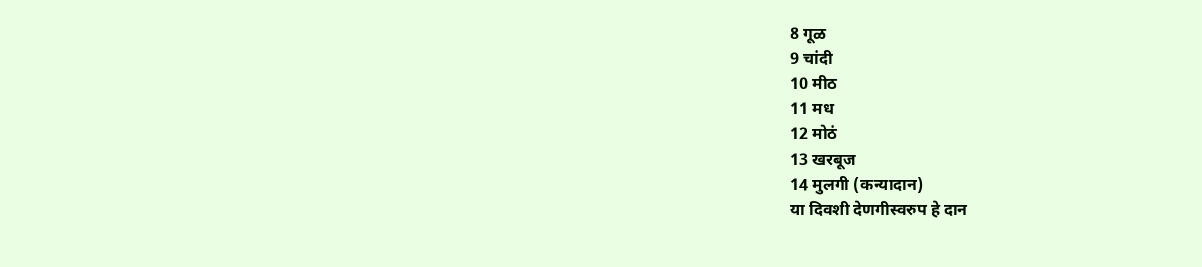8 गूळ
9 चांदी
10 मीठ
11 मध
12 मोठं
13 खरबूज
14 मुलगी (कन्यादान)
या दिवशी देणगीस्वरुप हे दान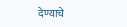देण्याचे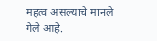महत्व असल्याचे मानले गेले आहे.